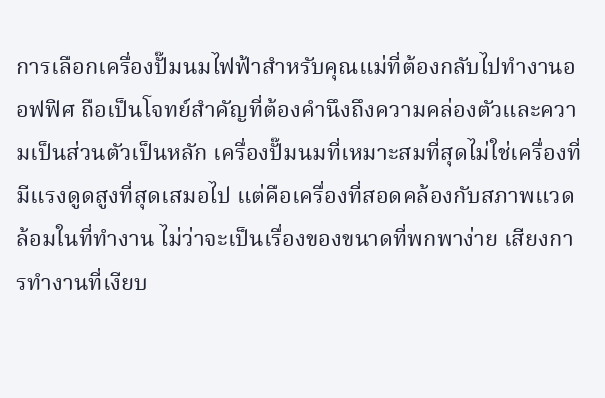การเลือกเครื่องปั๊มนมไฟฟ้าสำหรับคุณแม่ที่ต้องกลับไปทำงานออฟฟิศ ถือเป็นโจทย์สำคัญที่ต้องคำนึงถึงความคล่องตัวและความเป็นส่วนตัวเป็นหลัก เครื่องปั๊มนมที่เหมาะสมที่สุดไม่ใช่เครื่องที่มีแรงดูดสูงที่สุดเสมอไป แต่คือเครื่องที่สอดคล้องกับสภาพแวดล้อมในที่ทำงาน ไม่ว่าจะเป็นเรื่องของขนาดที่พกพาง่าย เสียงการทำงานที่เงียบ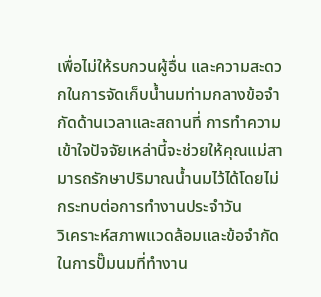เพื่อไม่ให้รบกวนผู้อื่น และความสะดวกในการจัดเก็บน้ำนมท่ามกลางข้อจำกัดด้านเวลาและสถานที่ การทำความเข้าใจปัจจัยเหล่านี้จะช่วยให้คุณแม่สามารถรักษาปริมาณน้ำนมไว้ได้โดยไม่กระทบต่อการทำงานประจำวัน
วิเคราะห์สภาพแวดล้อมและข้อจำกัดในการปั๊มนมที่ทำงาน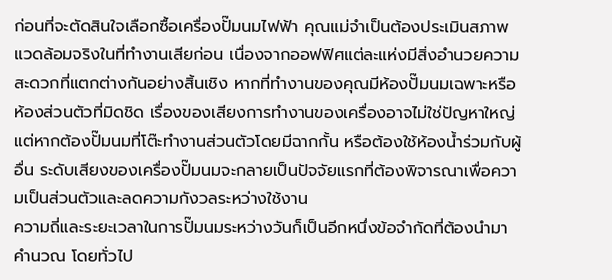ก่อนที่จะตัดสินใจเลือกซื้อเครื่องปั๊มนมไฟฟ้า คุณแม่จำเป็นต้องประเมินสภาพแวดล้อมจริงในที่ทำงานเสียก่อน เนื่องจากออฟฟิศแต่ละแห่งมีสิ่งอำนวยความสะดวกที่แตกต่างกันอย่างสิ้นเชิง หากที่ทำงานของคุณมีห้องปั๊มนมเฉพาะหรือห้องส่วนตัวที่มิดชิด เรื่องของเสียงการทำงานของเครื่องอาจไม่ใช่ปัญหาใหญ่ แต่หากต้องปั๊มนมที่โต๊ะทำงานส่วนตัวโดยมีฉากกั้น หรือต้องใช้ห้องน้ำร่วมกับผู้อื่น ระดับเสียงของเครื่องปั๊มนมจะกลายเป็นปัจจัยแรกที่ต้องพิจารณาเพื่อความเป็นส่วนตัวและลดความกังวลระหว่างใช้งาน
ความถี่และระยะเวลาในการปั๊มนมระหว่างวันก็เป็นอีกหนึ่งข้อจำกัดที่ต้องนำมาคำนวณ โดยทั่วไป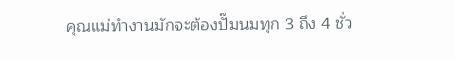คุณแม่ทำงานมักจะต้องปั๊มนมทุก 3 ถึง 4 ชั่ว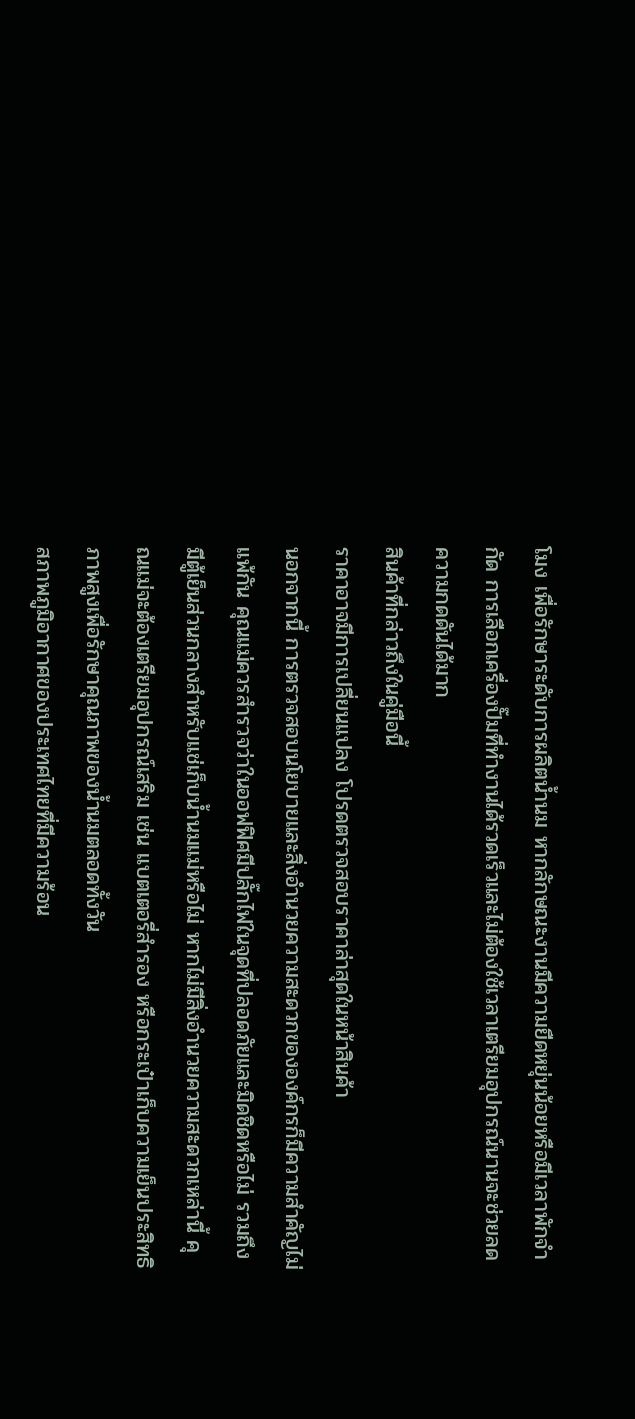โมง เพื่อรักษาระดับการผลิตน้ำนม หากลักษณะงานมีความยืดหยุ่นน้อยหรือมีเวลาพักจำกัด การเลือกเครื่องปั๊มที่ทำงานได้รวดเร็วและไม่ต้องใช้เวลาเตรียมอุปกรณ์นานจะช่วยลดความกดดันได้มาก
สินค้าที่กล่าวถึงในคู่มือนี้
ราคาอาจมีการเปลี่ยนแปลง โปรดตรวจสอบราคาล่าสุดในหน้าสินค้า
นอกจากนี้ การตรวจสอบนโยบายและสิ่งอำนวยความสะดวกขององค์กรก็มีความสำคัญไม่แพ้กัน คุณแม่ควรสำรวจว่าในออฟฟิศมีปลั๊กไฟในจุดที่ปลอดภัยและมิดชิดหรือไม่ รวมถึงมีตู้เย็นส่วนกลางสำหรับแช่เก็บน้ำนมแม่หรือไม่ หากไม่มีสิ่งอำนวยความสะดวกเหล่านี้ คุณแม่จะต้องเตรียมอุปกรณ์เสริม เช่น แบตเตอรี่สำรอง หรือกระเป๋าเก็บความเย็นประสิทธิภาพสูงเพื่อรักษาคุณภาพของน้ำนมตลอดทั้งวัน
สภาพภูมิอากาศของประเทศไทยที่มีความร้อน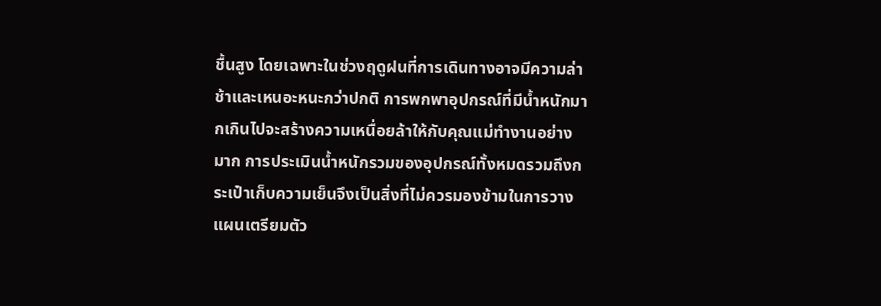ชื้นสูง โดยเฉพาะในช่วงฤดูฝนที่การเดินทางอาจมีความล่าช้าและเหนอะหนะกว่าปกติ การพกพาอุปกรณ์ที่มีน้ำหนักมากเกินไปจะสร้างความเหนื่อยล้าให้กับคุณแม่ทำงานอย่างมาก การประเมินน้ำหนักรวมของอุปกรณ์ทั้งหมดรวมถึงกระเป๋าเก็บความเย็นจึงเป็นสิ่งที่ไม่ควรมองข้ามในการวางแผนเตรียมตัว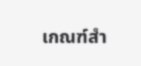เกณฑ์สำ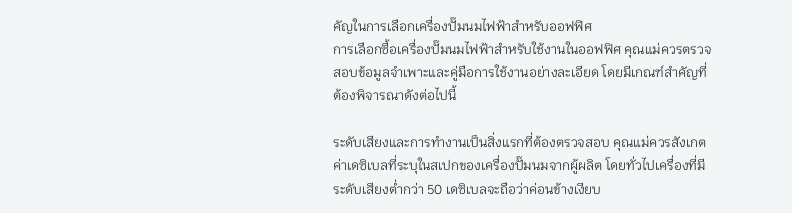คัญในการเลือกเครื่องปั๊มนมไฟฟ้าสำหรับออฟฟิศ
การเลือกซื้อเครื่องปั๊มนมไฟฟ้าสำหรับใช้งานในออฟฟิศ คุณแม่ควรตรวจสอบข้อมูลจำเพาะและคู่มือการใช้งานอย่างละเอียด โดยมีเกณฑ์สำคัญที่ต้องพิจารณาดังต่อไปนี้

ระดับเสียงและการทำงานเป็นสิ่งแรกที่ต้องตรวจสอบ คุณแม่ควรสังเกตค่าเดซิเบลที่ระบุในสเปกของเครื่องปั๊มนมจากผู้ผลิต โดยทั่วไปเครื่องที่มีระดับเสียงต่ำกว่า 50 เดซิเบลจะถือว่าค่อนข้างเงียบ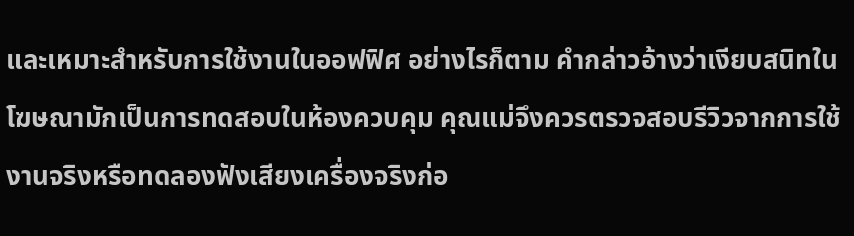และเหมาะสำหรับการใช้งานในออฟฟิศ อย่างไรก็ตาม คำกล่าวอ้างว่าเงียบสนิทในโฆษณามักเป็นการทดสอบในห้องควบคุม คุณแม่จึงควรตรวจสอบรีวิวจากการใช้งานจริงหรือทดลองฟังเสียงเครื่องจริงก่อ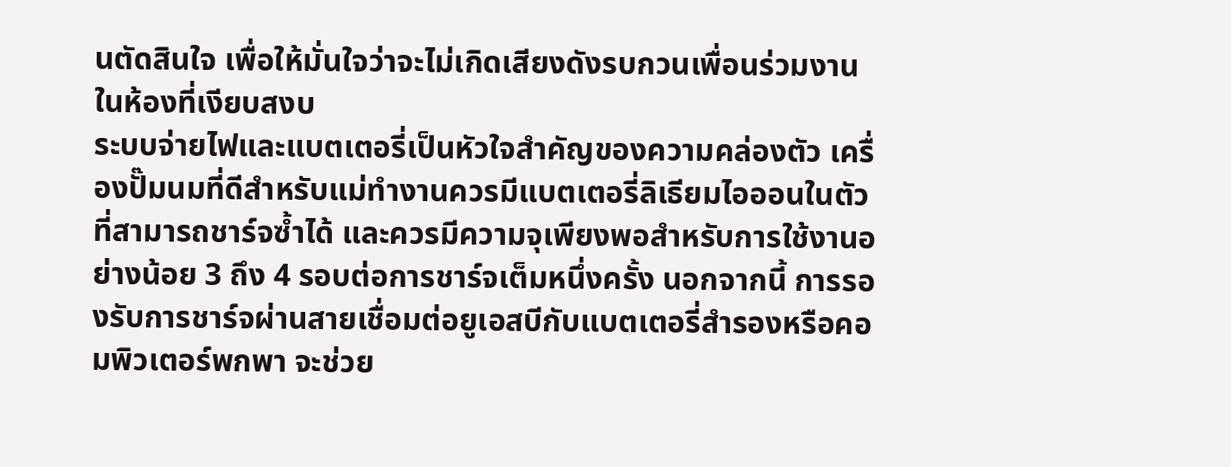นตัดสินใจ เพื่อให้มั่นใจว่าจะไม่เกิดเสียงดังรบกวนเพื่อนร่วมงานในห้องที่เงียบสงบ
ระบบจ่ายไฟและแบตเตอรี่เป็นหัวใจสำคัญของความคล่องตัว เครื่องปั๊มนมที่ดีสำหรับแม่ทำงานควรมีแบตเตอรี่ลิเธียมไอออนในตัวที่สามารถชาร์จซ้ำได้ และควรมีความจุเพียงพอสำหรับการใช้งานอย่างน้อย 3 ถึง 4 รอบต่อการชาร์จเต็มหนึ่งครั้ง นอกจากนี้ การรองรับการชาร์จผ่านสายเชื่อมต่อยูเอสบีกับแบตเตอรี่สำรองหรือคอมพิวเตอร์พกพา จะช่วย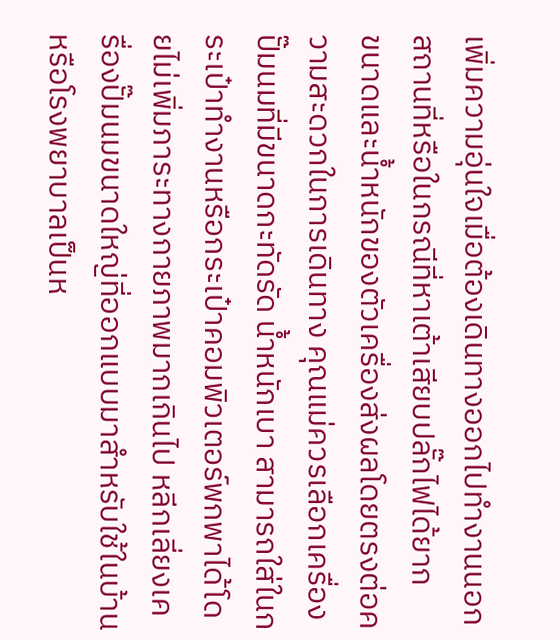เพิ่มความอุ่นใจเมื่อต้องเดินทางออกไปทำงานนอกสถานที่หรือในกรณีที่หาเต้าเสียบปลั๊กไฟได้ยาก
ขนาดและน้ำหนักของตัวเครื่องส่งผลโดยตรงต่อความสะดวกในการเดินทาง คุณแม่ควรเลือกเครื่องปั๊มนมที่มีขนาดกะทัดรัด น้ำหนักเบา สามารถใส่ในกระเป๋าทำงานหรือกระเป๋าคอมพิวเตอร์พกพาได้โดยไม่เพิ่มภาระทางกายภาพมากเกินไป หลีกเลี่ยงเครื่องปั๊มนมขนาดใหญ่ที่ออกแบบมาสำหรับใช้ในบ้านหรือโรงพยาบาลเป็นห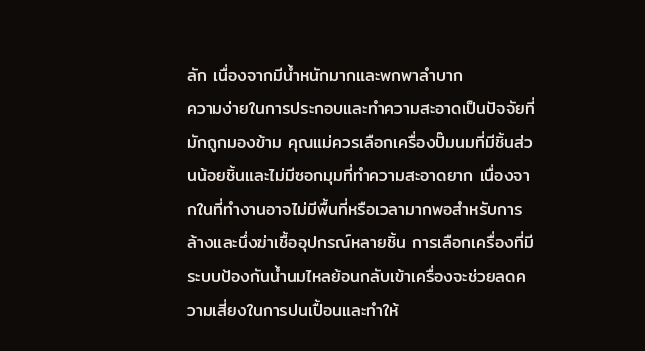ลัก เนื่องจากมีน้ำหนักมากและพกพาลำบาก
ความง่ายในการประกอบและทำความสะอาดเป็นปัจจัยที่มักถูกมองข้าม คุณแม่ควรเลือกเครื่องปั๊มนมที่มีชิ้นส่วนน้อยชิ้นและไม่มีซอกมุมที่ทำความสะอาดยาก เนื่องจากในที่ทำงานอาจไม่มีพื้นที่หรือเวลามากพอสำหรับการล้างและนึ่งฆ่าเชื้ออุปกรณ์หลายชิ้น การเลือกเครื่องที่มีระบบป้องกันน้ำนมไหลย้อนกลับเข้าเครื่องจะช่วยลดความเสี่ยงในการปนเปื้อนและทำให้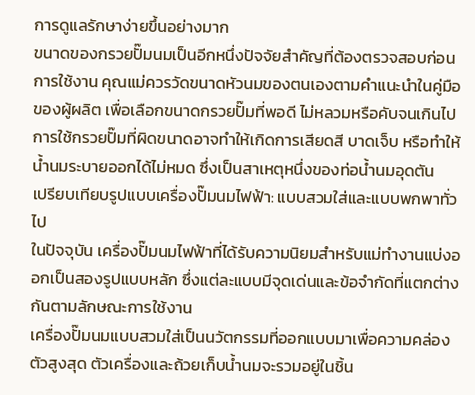การดูแลรักษาง่ายขึ้นอย่างมาก
ขนาดของกรวยปั๊มนมเป็นอีกหนึ่งปัจจัยสำคัญที่ต้องตรวจสอบก่อนการใช้งาน คุณแม่ควรวัดขนาดหัวนมของตนเองตามคำแนะนำในคู่มือของผู้ผลิต เพื่อเลือกขนาดกรวยปั๊มที่พอดี ไม่หลวมหรือคับจนเกินไป การใช้กรวยปั๊มที่ผิดขนาดอาจทำให้เกิดการเสียดสี บาดเจ็บ หรือทำให้น้ำนมระบายออกได้ไม่หมด ซึ่งเป็นสาเหตุหนึ่งของท่อน้ำนมอุดตัน
เปรียบเทียบรูปแบบเครื่องปั๊มนมไฟฟ้า: แบบสวมใส่และแบบพกพาทั่วไป
ในปัจจุบัน เครื่องปั๊มนมไฟฟ้าที่ได้รับความนิยมสำหรับแม่ทำงานแบ่งออกเป็นสองรูปแบบหลัก ซึ่งแต่ละแบบมีจุดเด่นและข้อจำกัดที่แตกต่างกันตามลักษณะการใช้งาน
เครื่องปั๊มนมแบบสวมใส่เป็นนวัตกรรมที่ออกแบบมาเพื่อความคล่องตัวสูงสุด ตัวเครื่องและถ้วยเก็บน้ำนมจะรวมอยู่ในชิ้น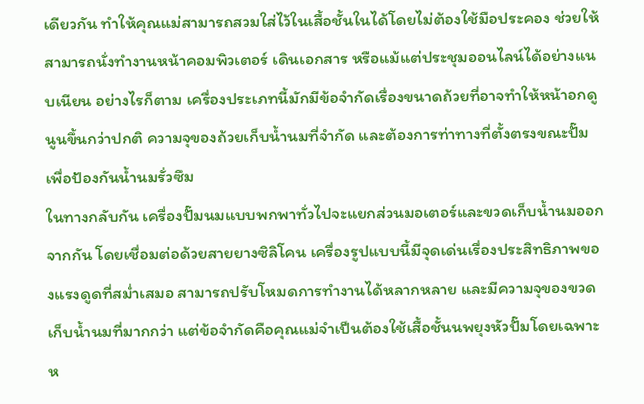เดียวกัน ทำให้คุณแม่สามารถสวมใส่ไว้ในเสื้อชั้นในได้โดยไม่ต้องใช้มือประคอง ช่วยให้สามารถนั่งทำงานหน้าคอมพิวเตอร์ เดินเอกสาร หรือแม้แต่ประชุมออนไลน์ได้อย่างแนบเนียน อย่างไรก็ตาม เครื่องประเภทนี้มักมีข้อจำกัดเรื่องขนาดถ้วยที่อาจทำให้หน้าอกดูนูนขึ้นกว่าปกติ ความจุของถ้วยเก็บน้ำนมที่จำกัด และต้องการท่าทางที่ตั้งตรงขณะปั๊มเพื่อป้องกันน้ำนมรั่วซึม
ในทางกลับกัน เครื่องปั๊มนมแบบพกพาทั่วไปจะแยกส่วนมอเตอร์และขวดเก็บน้ำนมออกจากกัน โดยเชื่อมต่อด้วยสายยางซิลิโคน เครื่องรูปแบบนี้มีจุดเด่นเรื่องประสิทธิภาพของแรงดูดที่สม่ำเสมอ สามารถปรับโหมดการทำงานได้หลากหลาย และมีความจุของขวดเก็บน้ำนมที่มากกว่า แต่ข้อจำกัดคือคุณแม่จำเป็นต้องใช้เสื้อชั้นนพยุงหัวปั๊มโดยเฉพาะ ห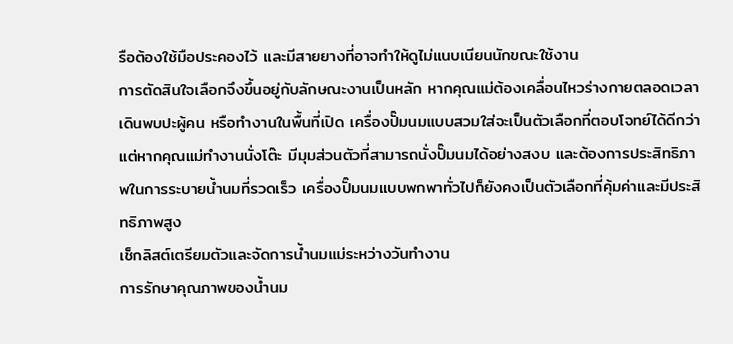รือต้องใช้มือประคองไว้ และมีสายยางที่อาจทำให้ดูไม่แนบเนียนนักขณะใช้งาน
การตัดสินใจเลือกจึงขึ้นอยู่กับลักษณะงานเป็นหลัก หากคุณแม่ต้องเคลื่อนไหวร่างกายตลอดเวลา เดินพบปะผู้คน หรือทำงานในพื้นที่เปิด เครื่องปั๊มนมแบบสวมใส่จะเป็นตัวเลือกที่ตอบโจทย์ได้ดีกว่า แต่หากคุณแม่ทำงานนั่งโต๊ะ มีมุมส่วนตัวที่สามารถนั่งปั๊มนมได้อย่างสงบ และต้องการประสิทธิภาพในการระบายน้ำนมที่รวดเร็ว เครื่องปั๊มนมแบบพกพาทั่วไปก็ยังคงเป็นตัวเลือกที่คุ้มค่าและมีประสิทธิภาพสูง
เช็กลิสต์เตรียมตัวและจัดการน้ำนมแม่ระหว่างวันทำงาน
การรักษาคุณภาพของน้ำนม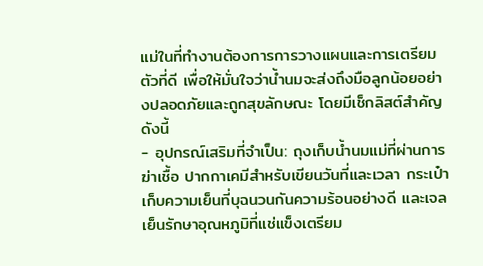แม่ในที่ทำงานต้องการการวางแผนและการเตรียมตัวที่ดี เพื่อให้มั่นใจว่าน้ำนมจะส่งถึงมือลูกน้อยอย่างปลอดภัยและถูกสุขลักษณะ โดยมีเช็กลิสต์สำคัญดังนี้
- อุปกรณ์เสริมที่จำเป็น: ถุงเก็บน้ำนมแม่ที่ผ่านการฆ่าเชื้อ ปากกาเคมีสำหรับเขียนวันที่และเวลา กระเป๋าเก็บความเย็นที่บุฉนวนกันความร้อนอย่างดี และเจลเย็นรักษาอุณหภูมิที่แช่แข็งเตรียม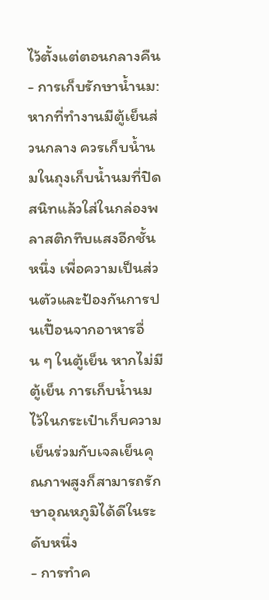ไว้ตั้งแต่ตอนกลางคืน
- การเก็บรักษาน้ำนม: หากที่ทำงานมีตู้เย็นส่วนกลาง ควรเก็บน้ำนมในถุงเก็บน้ำนมที่ปิดสนิทแล้วใส่ในกล่องพลาสติกทึบแสงอีกชั้นหนึ่ง เพื่อความเป็นส่วนตัวและป้องกันการปนเปื้อนจากอาหารอื่น ๆ ในตู้เย็น หากไม่มีตู้เย็น การเก็บน้ำนมไว้ในกระเป๋าเก็บความเย็นร่วมกับเจลเย็นคุณภาพสูงก็สามารถรักษาอุณหภูมิได้ดีในระดับหนึ่ง
- การทำค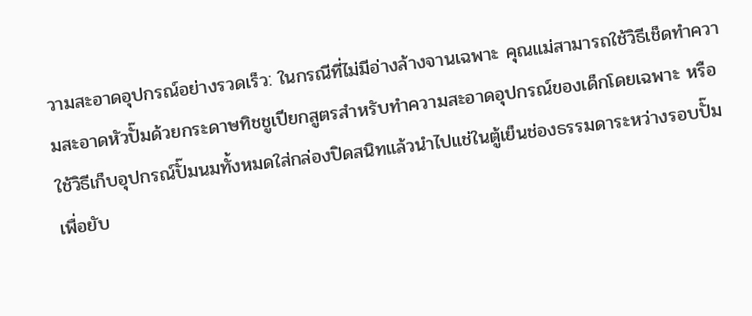วามสะอาดอุปกรณ์อย่างรวดเร็ว: ในกรณีที่ไม่มีอ่างล้างจานเฉพาะ คุณแม่สามารถใช้วิธีเช็ดทำความสะอาดหัวปั๊มด้วยกระดาษทิชชูเปียกสูตรสำหรับทำความสะอาดอุปกรณ์ของเด็กโดยเฉพาะ หรือใช้วิธีเก็บอุปกรณ์ปั๊มนมทั้งหมดใส่กล่องปิดสนิทแล้วนำไปแช่ในตู้เย็นช่องธรรมดาระหว่างรอบปั๊ม เพื่อยับ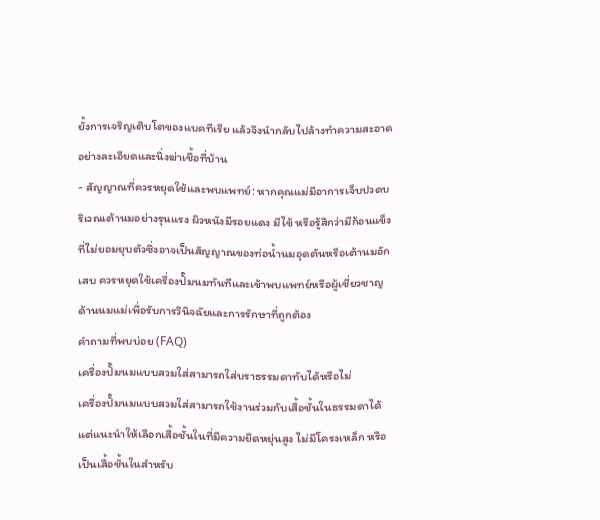ยั้งการเจริญเติบโตของแบคทีเรีย แล้วจึงนำกลับไปล้างทำความสะอาดอย่างละเอียดและนึ่งฆ่าเชื้อที่บ้าน
- สัญญาณที่ควรหยุดใช้และพบแพทย์: หากคุณแม่มีอาการเจ็บปวดบริเวณเต้านมอย่างรุนแรง ผิวหนังมีรอยแดง มีไข้ หรือรู้สึกว่ามีก้อนแข็งที่ไม่ยอมยุบตัวซึ่งอาจเป็นสัญญาณของท่อน้ำนมอุดตันหรือเต้านมอักเสบ ควรหยุดใช้เครื่องปั๊มนมทันทีและเข้าพบแพทย์หรือผู้เชี่ยวชาญด้านนมแม่เพื่อรับการวินิจฉัยและการรักษาที่ถูกต้อง
คำถามที่พบบ่อย (FAQ)
เครื่องปั๊มนมแบบสวมใส่สามารถใส่บราธรรมดาทับได้หรือไม่
เครื่องปั๊มนมแบบสวมใส่สามารถใช้งานร่วมกับเสื้อชั้นในธรรมดาได้ แต่แนะนำให้เลือกเสื้อชั้นในที่มีความยืดหยุ่นสูง ไม่มีโครงเหล็ก หรือเป็นเสื้อชั้นในสำหรับ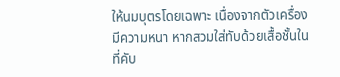ให้นมบุตรโดยเฉพาะ เนื่องจากตัวเครื่องมีความหนา หากสวมใส่ทับด้วยเสื้อชั้นในที่คับ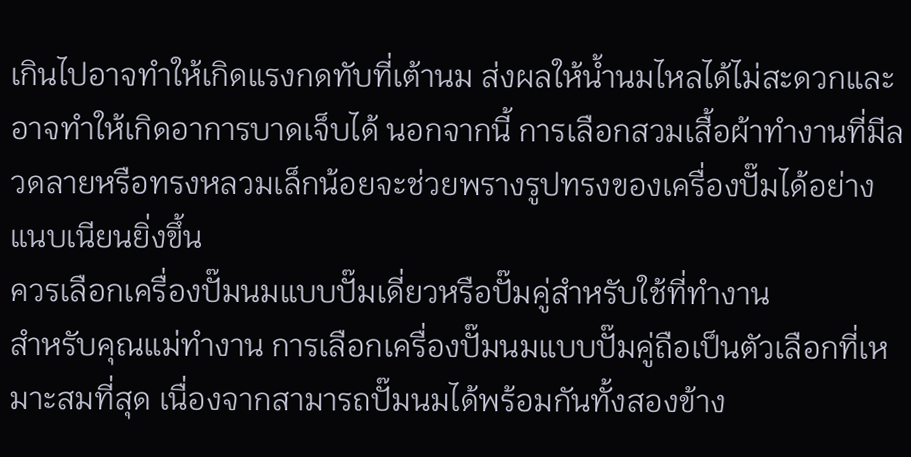เกินไปอาจทำให้เกิดแรงกดทับที่เต้านม ส่งผลให้น้ำนมไหลได้ไม่สะดวกและอาจทำให้เกิดอาการบาดเจ็บได้ นอกจากนี้ การเลือกสวมเสื้อผ้าทำงานที่มีลวดลายหรือทรงหลวมเล็กน้อยจะช่วยพรางรูปทรงของเครื่องปั๊มได้อย่างแนบเนียนยิ่งขึ้น
ควรเลือกเครื่องปั๊มนมแบบปั๊มเดี่ยวหรือปั๊มคู่สำหรับใช้ที่ทำงาน
สำหรับคุณแม่ทำงาน การเลือกเครื่องปั๊มนมแบบปั๊มคู่ถือเป็นตัวเลือกที่เหมาะสมที่สุด เนื่องจากสามารถปั๊มนมได้พร้อมกันทั้งสองข้าง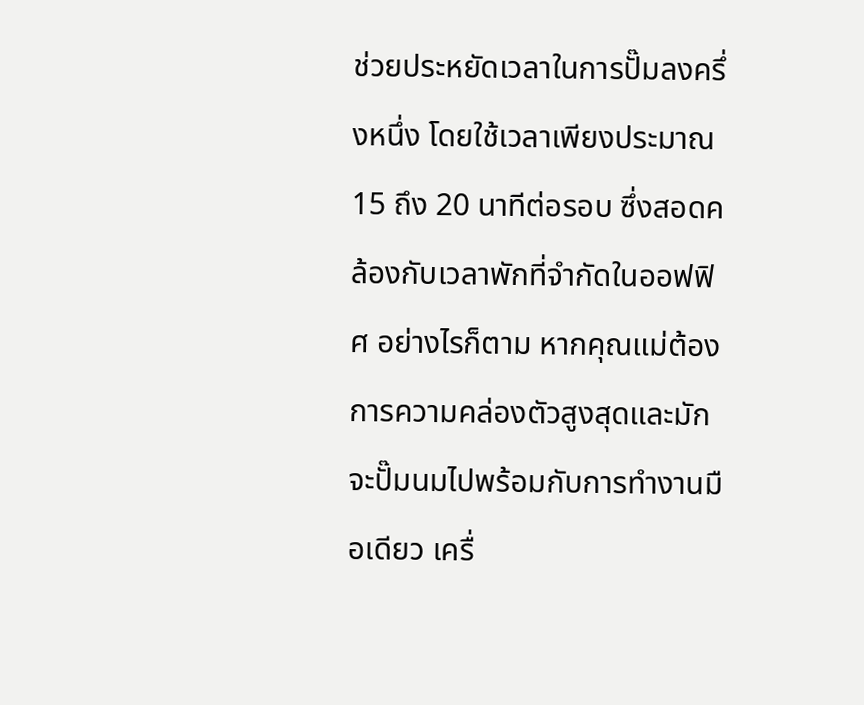ช่วยประหยัดเวลาในการปั๊มลงครึ่งหนึ่ง โดยใช้เวลาเพียงประมาณ 15 ถึง 20 นาทีต่อรอบ ซึ่งสอดคล้องกับเวลาพักที่จำกัดในออฟฟิศ อย่างไรก็ตาม หากคุณแม่ต้องการความคล่องตัวสูงสุดและมักจะปั๊มนมไปพร้อมกับการทำงานมือเดียว เครื่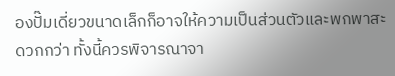องปั๊มเดี่ยวขนาดเล็กก็อาจให้ความเป็นส่วนตัวและพกพาสะดวกกว่า ทั้งนี้ควรพิจารณาจา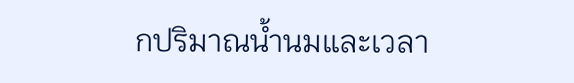กปริมาณน้ำนมและเวลา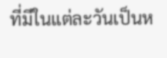ที่มีในแต่ละวันเป็นห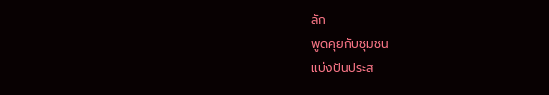ลัก
พูดคุยกับชุมชน
แบ่งปันประส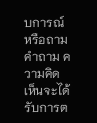บการณ์หรือถามคำถาม ความคิดเห็นจะได้รับการต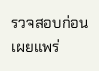รวจสอบก่อนเผยแพร่